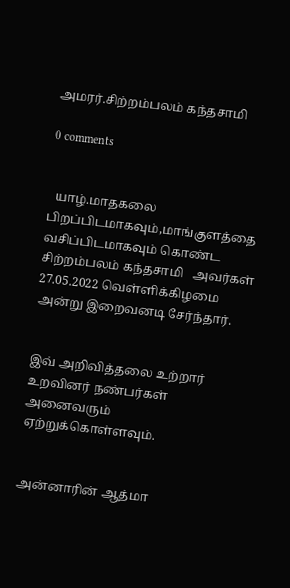அமரர்.சிற்றம்பலம் கந்தசாமி

0 comments


  யாழ்.மாதகலை பிறப்பிடமாகவும்,மாங்குளத்தை வசிப்பிடமாகவும் கொண்ட சிற்றம்பலம் கந்தசாமி   அவர்கள் 27.05.2022 வெள்ளிக்கிழமை அன்று இறைவனடி சேர்ந்தார்.


இவ் அறிவித்தலை உற்றார் உறவினர் நண்பர்கள் அனைவரும் ஏற்றுக்கொள்ளவும்.


அன்னாரின் ஆத்மா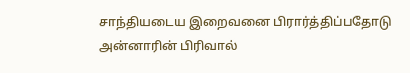சாந்தியடைய இறைவனை பிரார்த்திப்பதோடு அன்னாரின் பிரிவால்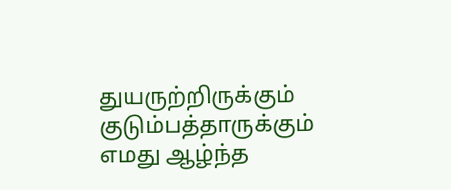துயருற்றிருக்கும் குடும்பத்தாருக்கும் எமது ஆழ்ந்த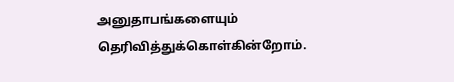அனுதாபங்களையும் தெரிவித்துக்கொள்கின்றோம்.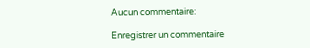Aucun commentaire:

Enregistrer un commentaire